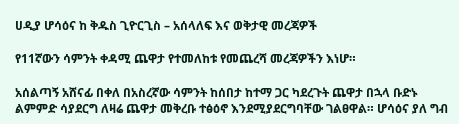ሀዲያ ሆሳዕና ከ ቅዱስ ጊዮርጊስ – አሰላለፍ እና ወቅታዊ መረጃዎች

የ11ኛውን ሳምንት ቀዳሚ ጨዋታ የተመለከቱ የመጨረሻ መረጃዎችን እነሆ።

አሰልጣኝ አሸናፊ በቀለ በአስረኛው ሳምንት ከሰበታ ከተማ ጋር ካደረጉት ጨዋታ በኋላ ቡድኑ ልምምድ ሳያደርግ ለዛሬ ጨዋታ መቅረቡ ተፅዕኖ እንደሚያደርግባቸው ገልፀዋል። ሆሳዕና ያለ ግብ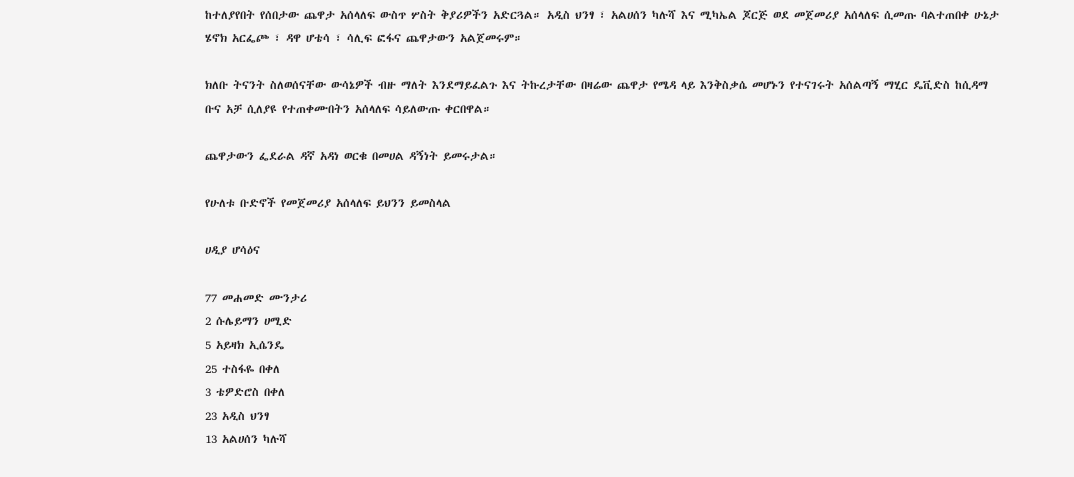ከተለያየበት የሰበታው ጨዋታ አሰላለፍ ውስጥ ሦስት ቅያሪዎችን አድርጓል። አዲስ ህንፃ ፣ አልሀሰን ካሉሻ እና ሚካኤል ጆርጅ ወደ መጀመሪያ አሰላለፍ ሲመጡ ባልተጠበቀ ሁኔታ ሄኖክ አርፌጮ ፣ ዳዋ ሆቴሳ ፣ ሳሊፍ ፎፋና ጨዋታውን አልጀመሩም።

ክለቡ ትናንት ስለወሰናቸው ውሳኔዎች ብዙ ማለት እንደማይፈልጉ እና ትኩረታቸው በዛሬው ጨዋታ የሜዳ ላይ እንቅስቃሴ መሆኑን የተናገሩት አሰልጣኝ ማሂር ዴቪድስ ከሲዳማ ቡና አቻ ሲለያዩ የተጠቀሙበትን አሰላለፍ ሳይለውጡ ቀርበዋል።

ጨዋታውን ፌደራል ዳኛ አዳነ ወርቁ በመሀል ዳኝነት ይመሩታል።

የሁለቱ ቡድኖች የመጀመሪያ አሰላለፍ ይህንን ይመስላል

ሀዲያ ሆሳዕና

77 መሐመድ ሙንታሪ
2 ሱሌይማን ሀሚድ
5 አይዛክ ኢሴንዴ
25 ተስፋዬ በቀለ
3 ቴዎድሮስ በቀለ
23 አዲስ ህንፃ
13 አልሀሰን ካሉሻ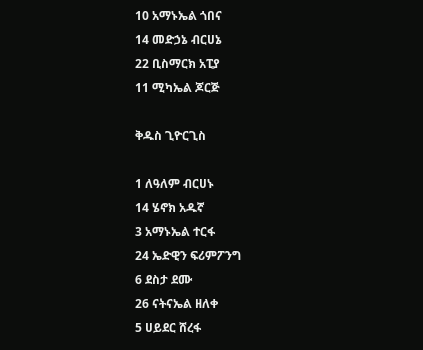10 አማኑኤል ጎበና
14 መድኃኔ ብርሀኔ
22 ቢስማርክ አፒያ
11 ሚካኤል ጆርጅ

ቅዱስ ጊዮርጊስ

1 ለዓለም ብርሀኑ
14 ሄኖክ አዱኛ
3 አማኑኤል ተርፋ
24 ኤድዊን ፍሪምፖንግ
6 ደስታ ደሙ
26 ናትናኤል ዘለቀ
5 ሀይደር ሸረፋ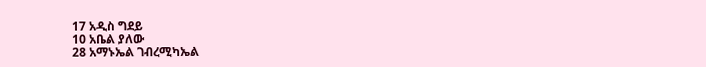17 አዲስ ግደይ
10 አቤል ያለው
28 አማኑኤል ገብረሚካኤል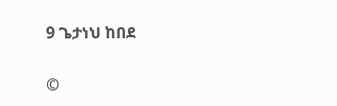9 ጌታነህ ከበደ


©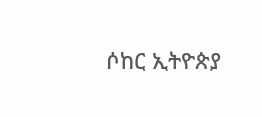ሶከር ኢትዮጵያ